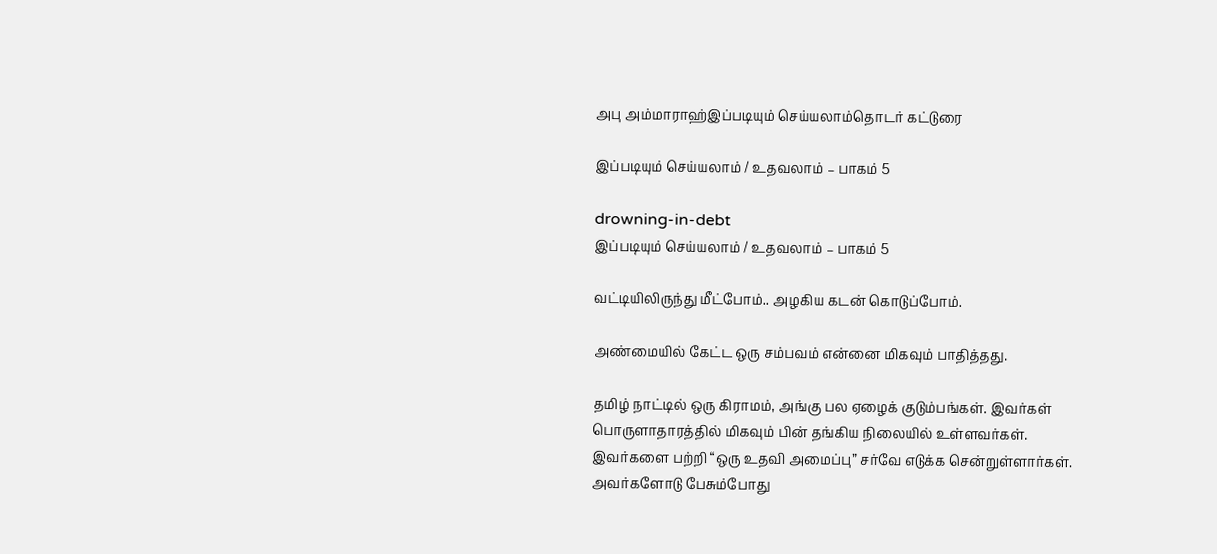அபு அம்மாராஹ்இப்படியும் செய்யலாம்தொடர் கட்டுரை

இப்படியும் செய்யலாம் / உதவலாம் – பாகம் 5

drowning-in-debt
இப்படியும் செய்யலாம் / உதவலாம் – பாகம் 5

வட்டியிலிருந்து மீட்போம்.. அழகிய கடன் கொடுப்போம்.

அண்மையில் கேட்ட ஒரு சம்பவம் என்னை மிகவும் பாதித்தது.

தமிழ் நாட்டில் ஒரு கிராமம், அங்கு பல ஏழைக் குடும்பங்கள். இவர்கள் பொருளாதாரத்தில் மிகவும் பின் தங்கிய நிலையில் உள்ளவர்கள். இவர்களை பற்றி “ஒரு உதவி அமைப்பு” சர்வே எடுக்க சென்றுள்ளார்கள். அவர்களோடு பேசும்போது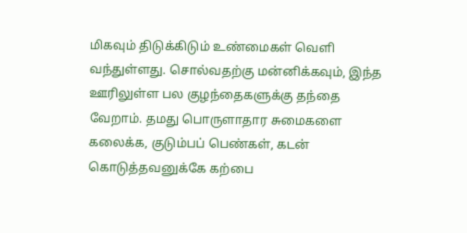மிகவும் திடுக்கிடும் உண்மைகள் வெளி வந்துள்ளது. சொல்வதற்கு மன்னிக்கவும், இந்த ஊரிலுள்ள பல குழந்தைகளுக்கு தந்தை வேறாம். தமது பொருளாதார சுமைகளை கலைக்க, குடும்பப் பெண்கள், கடன் கொடுத்தவனுக்கே கற்பை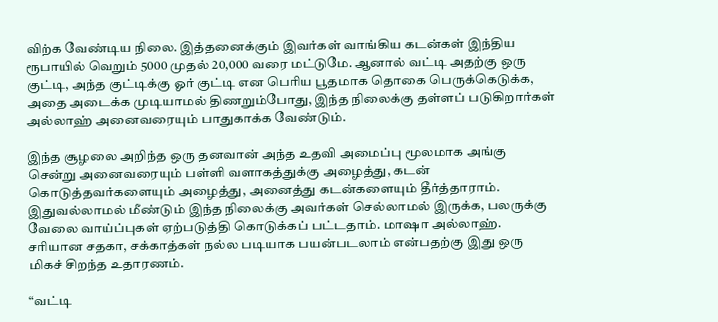விற்க வேண்டிய நிலை. இத்தனைக்கும் இவர்கள் வாங்கிய கடன்கள் இந்திய ரூபாயில் வெறும் 5000 முதல் 20,000 வரை மட்டுமே. ஆனால் வட்டி அதற்கு ஒரு குட்டி, அந்த குட்டிக்கு ஓர் குட்டி என பெரிய பூதமாக தொகை பெருக்கெடுக்க, அதை அடைக்க முடியாமல் திணறும்போது, இந்த நிலைக்கு தள்ளப் படுகிறார்கள் அல்லாஹ் அனைவரையும் பாதுகாக்க வேண்டும்.

இந்த சூழலை அறிந்த ஒரு தனவான் அந்த உதவி அமைப்பு மூலமாக அங்கு சென்று அனைவரையும் பள்ளி வளாகத்துக்கு அழைத்து, கடன் கொடுத்தவர்களையும் அழைத்து, அனைத்து கடன்களையும் தீர்த்தாராம். இதுவல்லாமல் மீண்டும் இந்த நிலைக்கு அவர்கள் செல்லாமல் இருக்க, பலருக்கு வேலை வாய்ப்புகள் ஏற்படுத்தி கொடுக்கப் பட்டதாம். மாஷா அல்லாஹ். சரியான சதகா, சக்காத்கள் நல்ல படியாக பயன்படலாம் என்பதற்கு இது ஒரு மிகச் சிறந்த உதாரணம்.

“வட்டி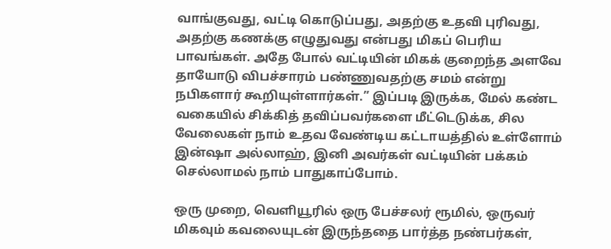வாங்குவது, வட்டி கொடுப்பது, அதற்கு உதவி புரிவது, அதற்கு கணக்கு எழுதுவது என்பது மிகப் பெரிய பாவங்கள். அதே போல் வட்டியின் மிகக் குறைந்த அளவே தாயோடு விபச்சாரம் பண்ணுவதற்கு சமம் என்று நபிகளார் கூறியுள்ளார்கள்.” இப்படி இருக்க, மேல் கண்ட வகையில் சிக்கித் தவிப்பவர்களை மீட்டெடுக்க, சில வேலைகள் நாம் உதவ வேண்டிய கட்டாயத்தில் உள்ளோம் இன்ஷா அல்லாஹ், இனி அவர்கள் வட்டியின் பக்கம் செல்லாமல் நாம் பாதுகாப்போம்.

ஒரு முறை, வெளியூரில் ஒரு பேச்சலர் ரூமில், ஒருவர் மிகவும் கவலையுடன் இருந்ததை பார்த்த நண்பர்கள்,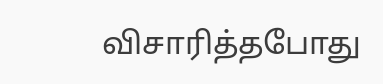விசாரித்தபோது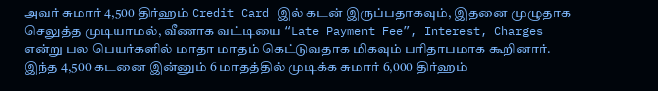அவர் சுமார் 4,500 திர்ஹம் Credit Card இல் கடன் இருப்பதாகவும், இதனை முழுதாக செலுத்த முடியாமல், வீணாக வட்டியை “Late Payment Fee”, Interest, Charges என்று பல பெயர்களில் மாதா மாதம் கெட்டுவதாக மிகவும் பரிதாபமாக கூறினார். இந்த 4,500 கடனை இன்னும் 6 மாதத்தில் முடிக்க சுமார் 6,000 திர்ஹம்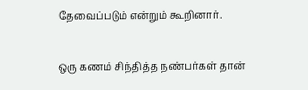தேவைப்படும் என்றும் கூறினார்.

ஒரு கணம் சிந்தித்த நண்பர்கள் தான்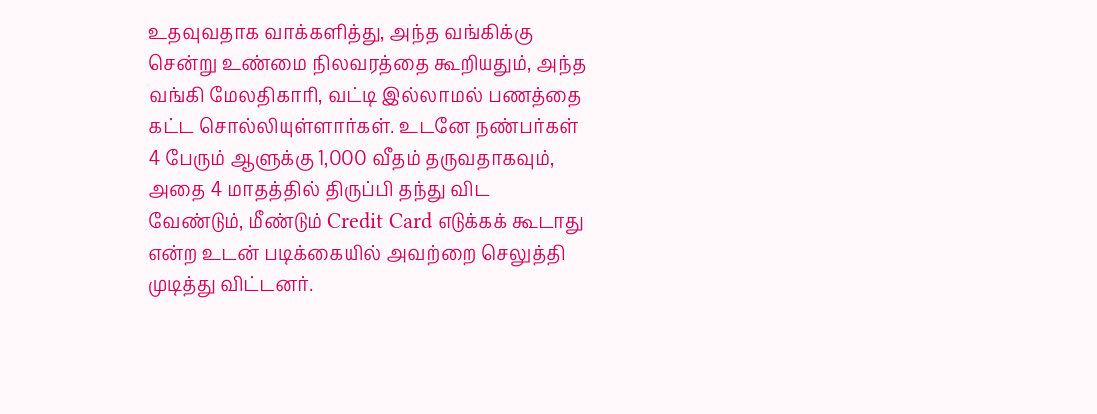உதவுவதாக வாக்களித்து, அந்த வங்கிக்கு சென்று உண்மை நிலவரத்தை கூறியதும், அந்த வங்கி மேலதிகாரி, வட்டி இல்லாமல் பணத்தை கட்ட சொல்லியுள்ளார்கள். உடனே நண்பர்கள் 4 பேரும் ஆளுக்கு 1,000 வீதம் தருவதாகவும், அதை 4 மாதத்தில் திருப்பி தந்து விட வேண்டும், மீண்டும் Credit Card எடுக்கக் கூடாது என்ற உடன் படிக்கையில் அவற்றை செலுத்தி முடித்து விட்டனர்.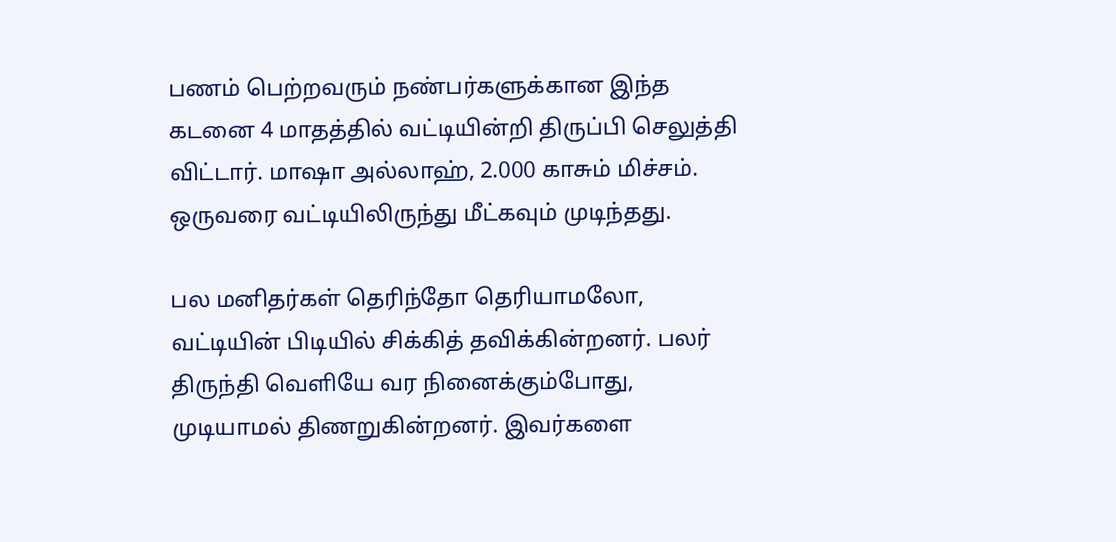பணம் பெற்றவரும் நண்பர்களுக்கான இந்த கடனை 4 மாதத்தில் வட்டியின்றி திருப்பி செலுத்தி விட்டார். மாஷா அல்லாஹ், 2.000 காசும் மிச்சம். ஒருவரை வட்டியிலிருந்து மீட்கவும் முடிந்தது.

பல மனிதர்கள் தெரிந்தோ தெரியாமலோ, வட்டியின் பிடியில் சிக்கித் தவிக்கின்றனர். பலர் திருந்தி வெளியே வர நினைக்கும்போது, முடியாமல் திணறுகின்றனர். இவர்களை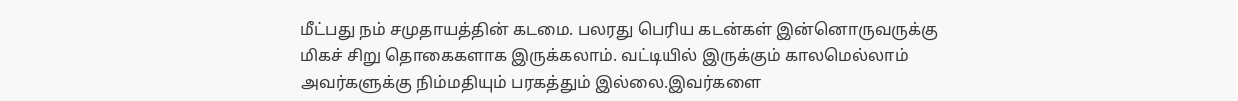மீட்பது நம் சமுதாயத்தின் கடமை. பலரது பெரிய கடன்கள் இன்னொருவருக்கு மிகச் சிறு தொகைகளாக இருக்கலாம். வட்டியில் இருக்கும் காலமெல்லாம் அவர்களுக்கு நிம்மதியும் பரகத்தும் இல்லை.இவர்களை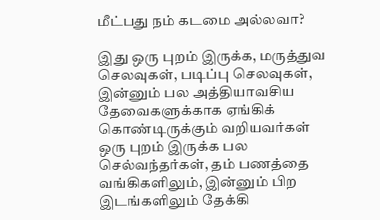மீட்பது நம் கடமை அல்லவா?

இது ஒரு புறம் இருக்க, மருத்துவ செலவுகள், படிப்பு செலவுகள், இன்னும் பல அத்தியாவசிய தேவைகளுக்காக ஏங்கிக் கொண்டிருக்கும் வறியவர்கள் ஒரு புறம் இருக்க பல செல்வந்தர்கள், தம் பணத்தை வங்கிகளிலும், இன்னும் பிற இடங்களிலும் தேக்கி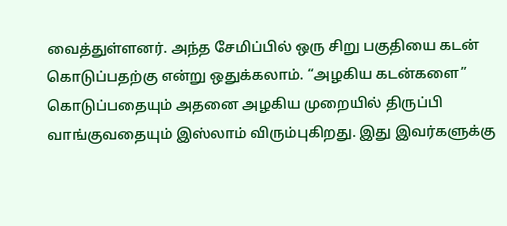வைத்துள்ளனர். அந்த சேமிப்பில் ஒரு சிறு பகுதியை கடன் கொடுப்பதற்கு என்று ஒதுக்கலாம். “அழகிய கடன்களை” கொடுப்பதையும் அதனை அழகிய முறையில் திருப்பி வாங்குவதையும் இஸ்லாம் விரும்புகிறது. இது இவர்களுக்கு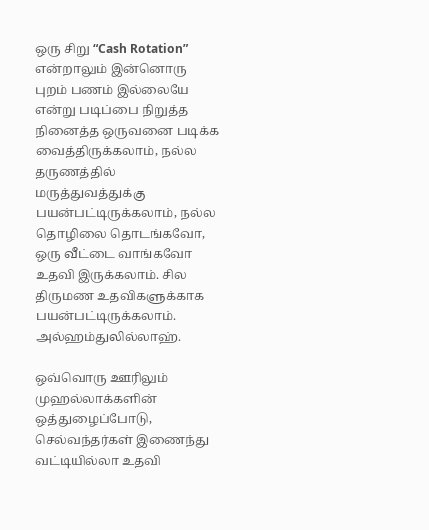ஒரு சிறு “Cash Rotation” என்றாலும் இன்னொரு புறம் பணம் இல்லையே என்று படிப்பை நிறுத்த நினைத்த ஒருவனை படிக்க வைத்திருக்கலாம், நல்ல தருணத்தில் மருத்துவத்துக்கு பயன்பட்டிருக்கலாம், நல்ல தொழிலை தொடங்கவோ, ஒரு வீட்டை வாங்கவோ உதவி இருக்கலாம். சில திருமண உதவிகளுக்காக பயன்பட்டிருக்கலாம். அல்ஹம்துலில்லாஹ்.

ஒவ்வொரு ஊரிலும் முஹல்லாக்களின் ஒத்துழைப்போடு, செல்வந்தர்கள் இணைந்து வட்டியில்லா உதவி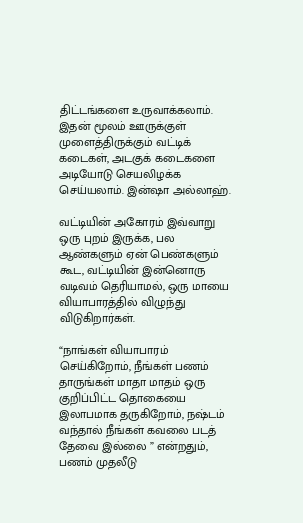திட்டங்களை உருவாக்கலாம். இதன் மூலம் ஊருக்குள் முளைத்திருக்கும் வட்டிக் கடைகள், அடகுக் கடைகளை அடியோடு செயலிழக்க செய்யலாம். இன்ஷா அல்லாஹ்.

வட்டியின் அகோரம் இவ்வாறு ஒரு புறம் இருக்க, பல ஆண்களும் ஏன் பெண்களும் கூட, வட்டியின் இன்னொரு வடிவம் தெரியாமல், ஒரு மாயை வியாபாரத்தில் விழுந்து விடுகிறார்கள்.

“நாங்கள் வியாபாரம் செய்கிறோம், நீங்கள் பணம் தாருங்கள் மாதா மாதம் ஒரு குறிப்பிட்ட தொகையை இலாபமாக தருகிறோம், நஷ்டம் வந்தால் நீங்கள் கவலை படத் தேவை இல்லை ” என்றதும், பணம் முதலீடு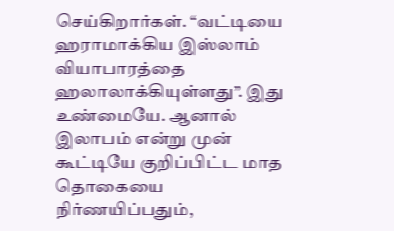செய்கிறார்கள். “வட்டியை ஹராமாக்கிய இஸ்லாம் வியாபாரத்தை ஹலாலாக்கியுள்ளது”. இது உண்மையே. ஆனால் இலாபம் என்று முன் கூட்டியே குறிப்பிட்ட மாத தொகையை நிர்ணயிப்பதும்,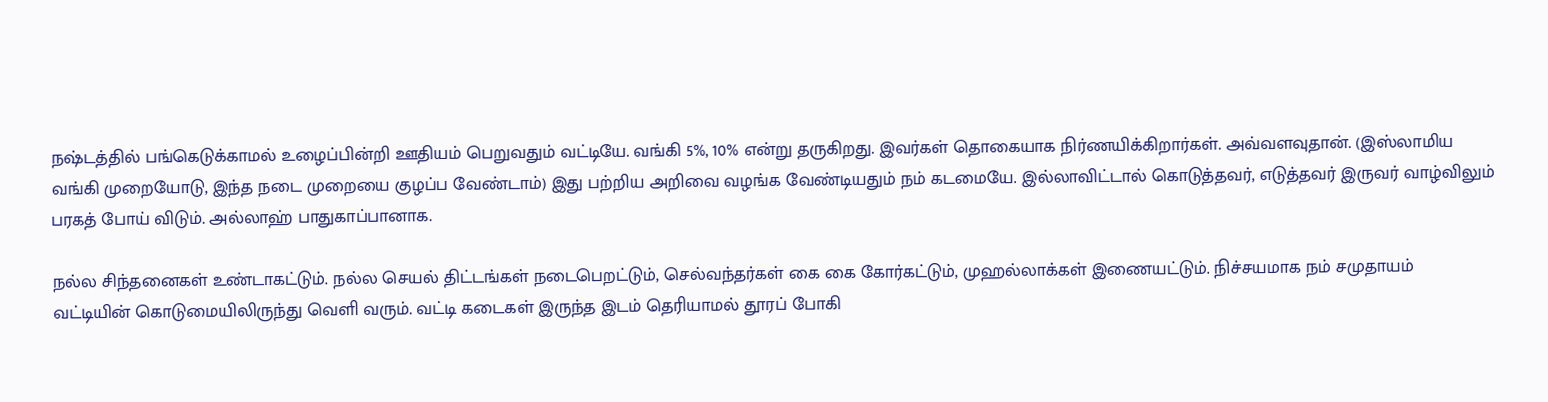நஷ்டத்தில் பங்கெடுக்காமல் உழைப்பின்றி ஊதியம் பெறுவதும் வட்டியே. வங்கி 5%, 10% என்று தருகிறது. இவர்கள் தொகையாக நிர்ணயிக்கிறார்கள். அவ்வளவுதான். (இஸ்லாமிய வங்கி முறையோடு, இந்த நடை முறையை குழப்ப வேண்டாம்) இது பற்றிய அறிவை வழங்க வேண்டியதும் நம் கடமையே. இல்லாவிட்டால் கொடுத்தவர், எடுத்தவர் இருவர் வாழ்விலும் பரகத் போய் விடும். அல்லாஹ் பாதுகாப்பானாக.

நல்ல சிந்தனைகள் உண்டாகட்டும். நல்ல செயல் திட்டங்கள் நடைபெறட்டும், செல்வந்தர்கள் கை கை கோர்கட்டும், முஹல்லாக்கள் இணையட்டும். நிச்சயமாக நம் சமுதாயம் வட்டியின் கொடுமையிலிருந்து வெளி வரும். வட்டி கடைகள் இருந்த இடம் தெரியாமல் தூரப் போகி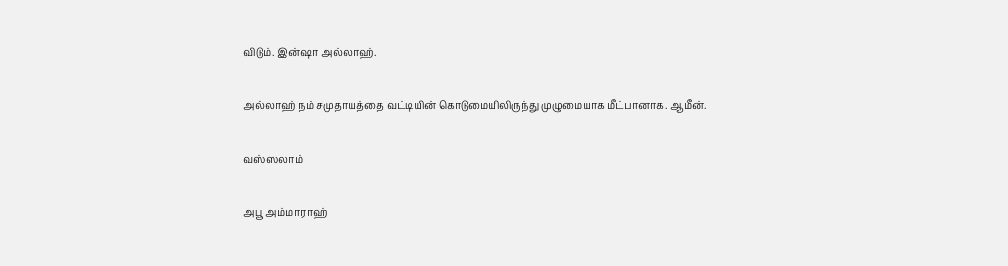விடும். இன்ஷா அல்லாஹ்.

அல்லாஹ் நம் சமுதாயத்தை வட்டியின் கொடுமையிலிருந்து முழுமையாக மீட்பானாக. ஆமீன்.

வஸ்ஸலாம்

அபூ அம்மாராஹ்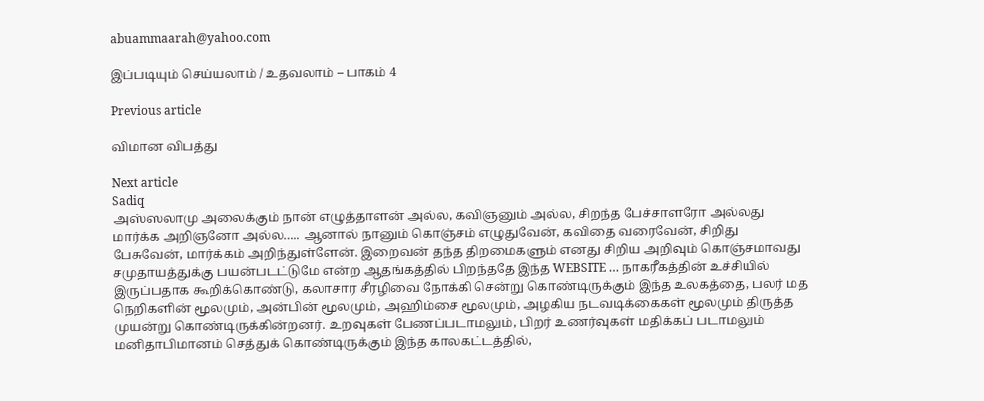abuammaarah@yahoo.com

இப்படியும் செய்யலாம் / உதவலாம் – பாகம் 4

Previous article

விமான விபத்து

Next article
Sadiq
அஸ்ஸலாமு அலைக்கும் நான் எழுத்தாளன் அல்ல, கவிஞனும் அல்ல, சிறந்த பேச்சாளரோ அல்லது மார்க்க அறிஞனோ அல்ல….. ஆனால் நானும் கொஞ்சம் எழுதுவேன், கவிதை வரைவேன், சிறிது பேசுவேன், மார்க்கம் அறிந்துள்ளேன். இறைவன் தந்த திறமைகளும் எனது சிறிய அறிவும் கொஞ்சமாவது சமுதாயத்துக்கு பயன்படட்டுமே என்ற ஆதங்கத்தில் பிறந்ததே இந்த WEBSITE … நாகரீகத்தின் உச்சியில் இருப்பதாக கூறிக்கொண்டு, கலாசார சீரழிவை நோக்கி சென்று கொண்டிருக்கும் இந்த உலகத்தை, பலர் மத நெறிகளின் மூலமும், அன்பின் மூலமும், அஹிம்சை மூலமும், அழகிய நடவடிக்கைகள் மூலமும் திருத்த முயன்று கொண்டிருக்கின்றனர். உறவுகள் பேணப்படாமலும், பிறர் உணர்வுகள் மதிக்கப் படாமலும் மனிதாபிமானம் செத்துக் கொண்டிருக்கும் இந்த காலகட்டத்தில்,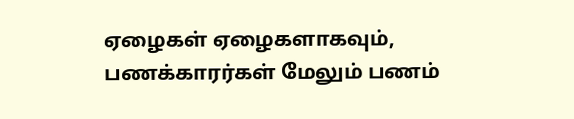ஏழைகள் ஏழைகளாகவும், பணக்காரர்கள் மேலும் பணம்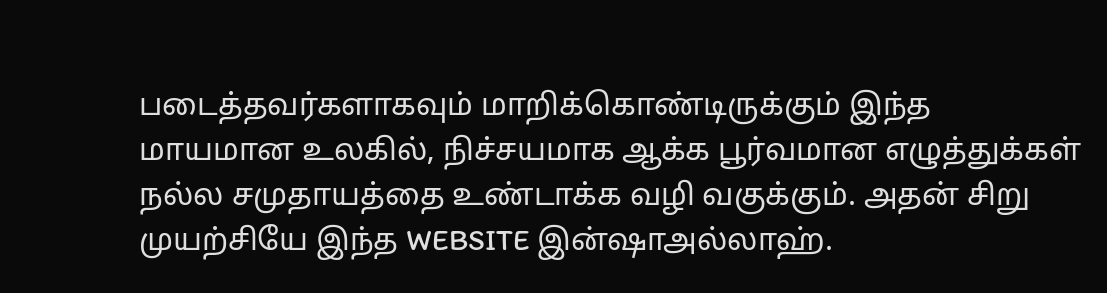படைத்தவர்களாகவும் மாறிக்கொண்டிருக்கும் இந்த மாயமான உலகில், நிச்சயமாக ஆக்க பூர்வமான எழுத்துக்கள் நல்ல சமுதாயத்தை உண்டாக்க வழி வகுக்கும். அதன் சிறு முயற்சியே இந்த WEBSITE இன்ஷாஅல்லாஹ்.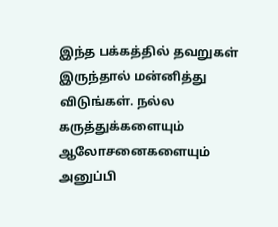இந்த பக்கத்தில் தவறுகள் இருந்தால் மன்னித்து விடுங்கள். நல்ல கருத்துக்களையும் ஆலோசனைகளையும் அனுப்பி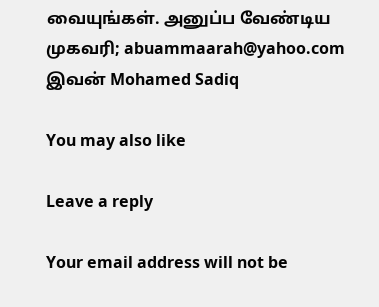வையுங்கள். அனுப்ப வேண்டிய முகவரி; abuammaarah@yahoo.com இவன் Mohamed Sadiq

You may also like

Leave a reply

Your email address will not be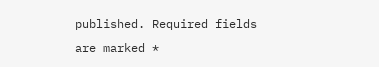published. Required fields are marked *